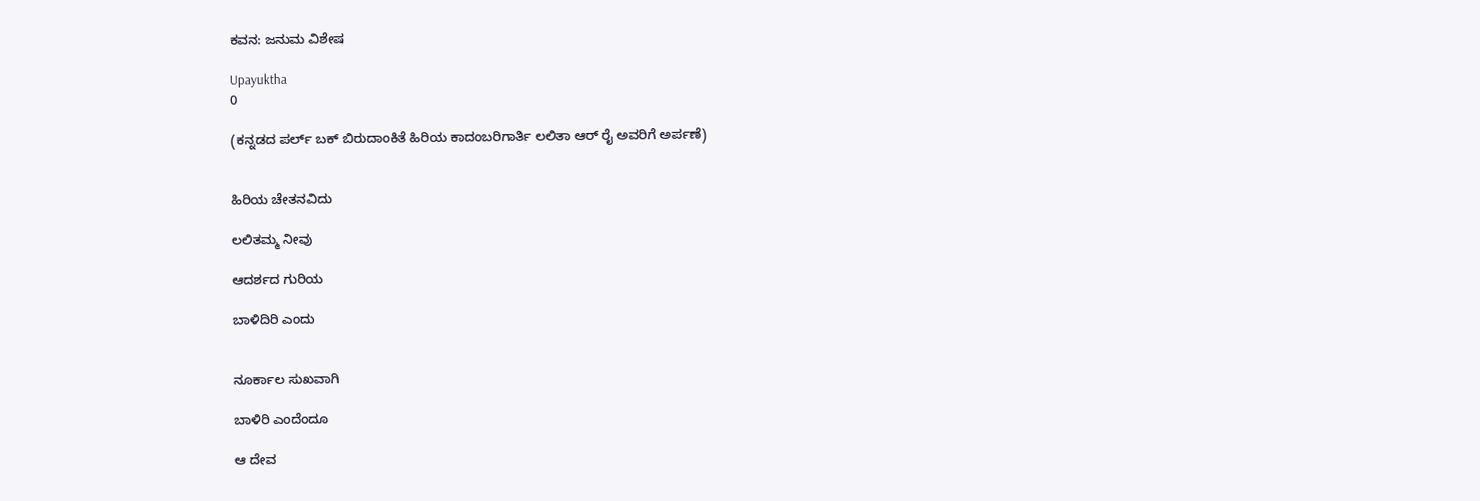ಕವನ: ಜನುಮ ವಿಶೇಷ

Upayuktha
0

(ಕನ್ನಡದ ಪರ್ಲ್ ಬಕ್ ಬಿರುದಾಂಕಿತೆ ಹಿರಿಯ ಕಾದಂಬರಿಗಾರ್ತಿ ಲಲಿತಾ ಆರ್ ರೈ ಅವರಿಗೆ ಅರ್ಪಣೆ)


ಹಿರಿಯ ಚೇತನವಿದು

ಲಲಿತಮ್ಮ ನೀವು

ಆದರ್ಶದ ಗುರಿಯ

ಬಾಳಿದಿರಿ ಎಂದು


ನೂರ್ಕಾಲ ಸುಖವಾಗಿ

ಬಾಳಿರಿ ಎಂದೆಂದೂ

ಆ ದೇವ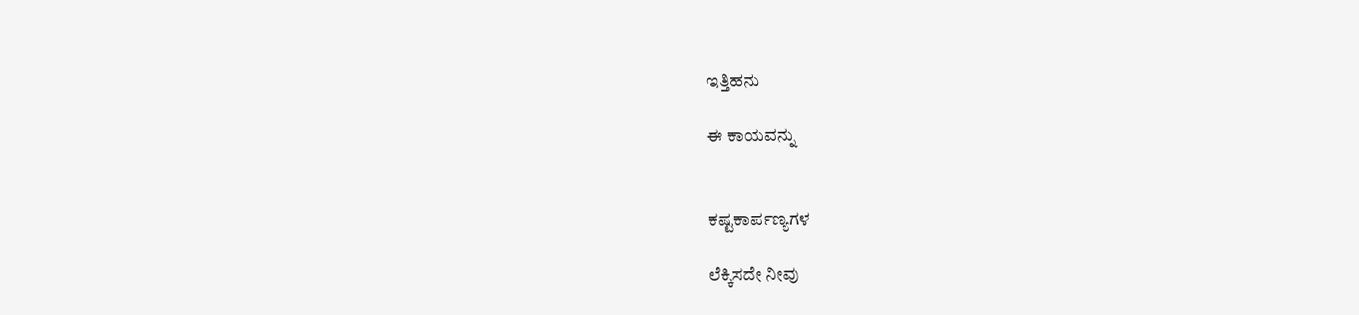ಇತ್ತಿಹನು

ಈ ಕಾಯವನ್ನು


ಕಷ್ಟಕಾರ್ಪಣ್ಯಗಳ

ಲೆಕ್ಕಿಸದೇ ನೀವು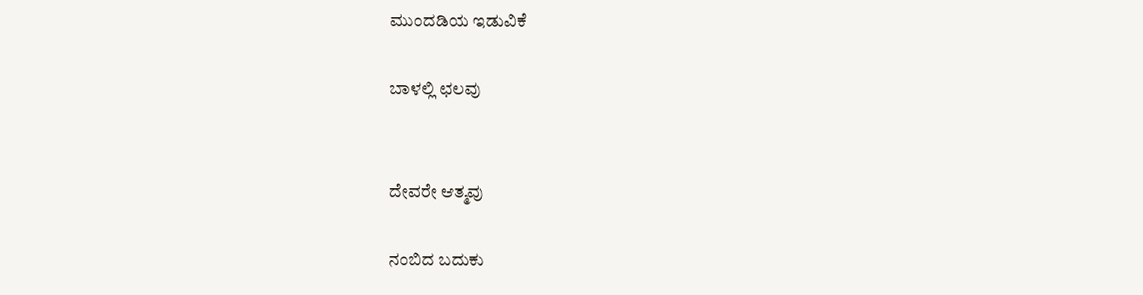ಮುಂದಡಿಯ ಇಡುವಿಕೆ

ಬಾಳಲ್ಲಿ ಛಲವು


ದೇವರೇ ಆತ್ಮವು

ನಂಬಿದ ಬದುಕು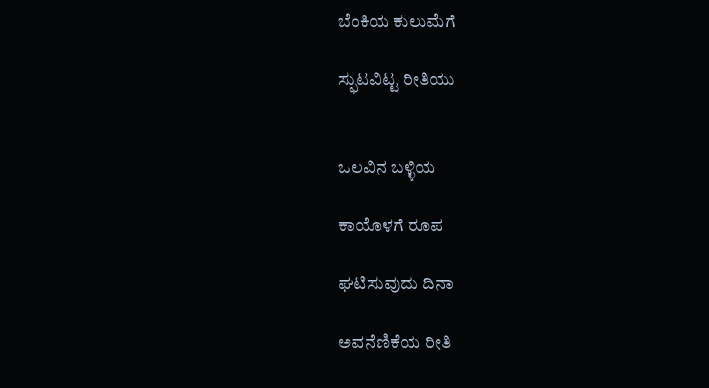ಬೆಂಕಿಯ ಕುಲುಮೆಗೆ

ಸ್ಫುಟವಿಟ್ಟ ರೀತಿಯು


ಒಲವಿನ ಬಳ್ಳಿಯ

ಕಾಯೊಳಗೆ ರೂಪ

ಘಟಿಸುವುದು ದಿನಾ

ಅವನೆಣಿಕೆಯ ರೀತಿ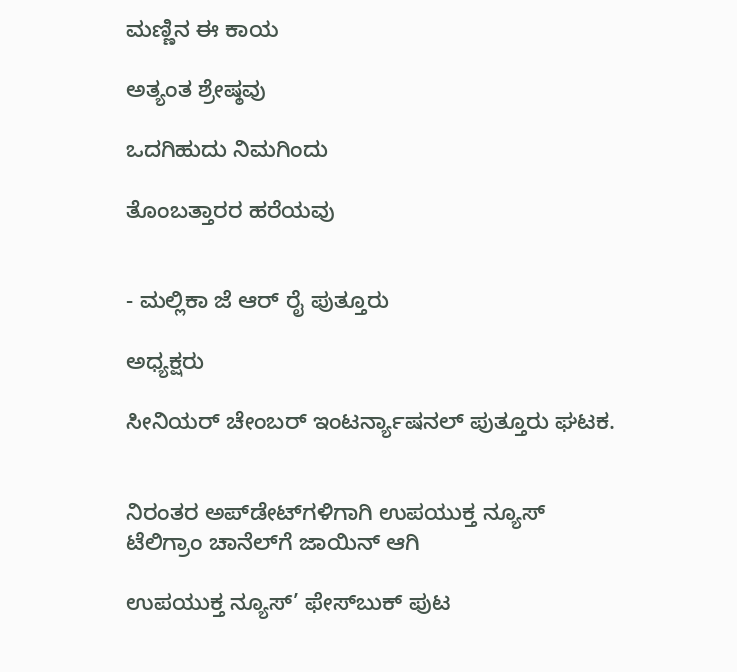ಮಣ್ಣಿನ ಈ ಕಾಯ

ಅತ್ಯಂತ ಶ್ರೇಷ್ಠವು

ಒದಗಿಹುದು ನಿಮಗಿಂದು

ತೊಂಬತ್ತಾರರ ಹರೆಯವು


- ಮಲ್ಲಿಕಾ ಜೆ ಆರ್ ರೈ ಪುತ್ತೂರು

ಅಧ್ಯಕ್ಷರು

ಸೀನಿಯರ್ ಚೇಂಬರ್ ಇಂಟರ್ನ್ಯಾಷನಲ್ ಪುತ್ತೂರು ಘಟಕ.


ನಿರಂತರ ಅಪ್‌ಡೇಟ್‌ಗಳಿಗಾಗಿ ಉಪಯುಕ್ತ ನ್ಯೂಸ್‌ ಟೆಲಿಗ್ರಾಂ ಚಾನೆಲ್‌ಗೆ ಜಾಯಿನ್‌ ಆಗಿ

ಉಪಯುಕ್ತ ನ್ಯೂಸ್‌’ ಫೇಸ್‌ಬುಕ್ ಪುಟ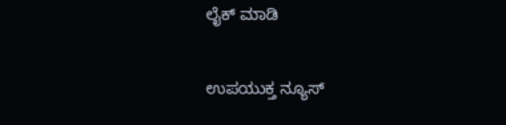ಲೈಕ್ ಮಾಡಿ

ಉಪಯುಕ್ತ ನ್ಯೂಸ್‌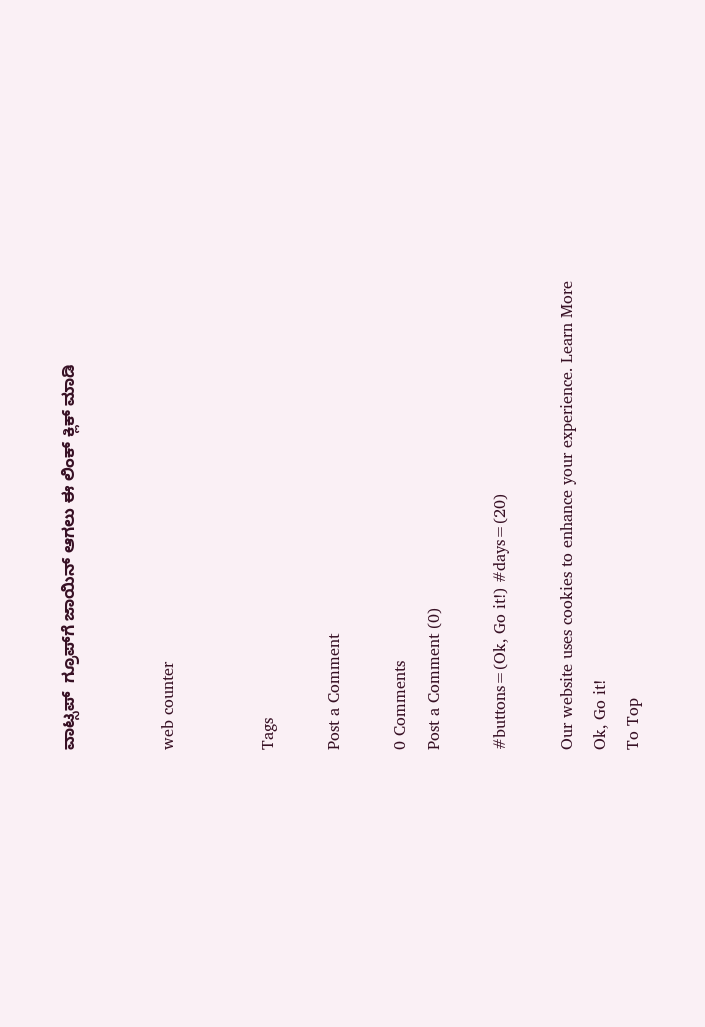ವಾಟ್ಸಪ್‌  ಗ್ರೂಪ್‌ಗೆ ಜಾಯಿನ್ ಆಗಲು ಈ ಲಿಂಕ್ ಕ್ಲಿಕ್ ಮಾಡಿ


web counter


Tags

Post a Comment

0 Comments
Post a Comment (0)

#buttons=(Ok, Go it!) #days=(20)

Our website uses cookies to enhance your experience. Learn More
Ok, Go it!
To Top